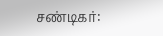சண்டிகர்: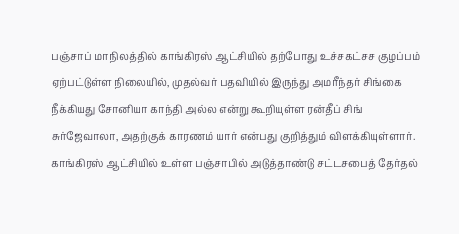பஞ்சாப் மாநிலத்தில் காங்கிரஸ் ஆட்சியில் தற்போது உச்சகட்சச குழப்பம் ஏற்பட்டுள்ள நிலையில், முதல்வர் பதவியில் இருந்து அமரீந்தர் சிங்கை நீக்கியது சோனியா காந்தி அல்ல என்று கூறியுள்ள ரன்தீப் சிங் சுர்ஜேவாலா, அதற்குக் காரணம் யார் என்பது குறித்தும் விளக்கியுள்ளார். காங்கிரஸ் ஆட்சியில் உள்ள பஞ்சாபில் அடுத்தாண்டு சட்டசபைத் தேர்தல்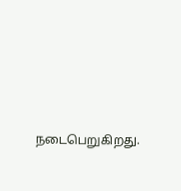நடைபெறுகிறது.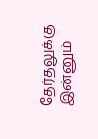தேர்தலுக்கு இன்னும்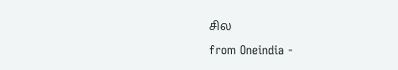சில
from Oneindia -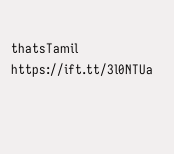thatsTamil https://ift.tt/3l0NTUa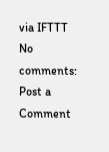via IFTTT
No comments:
Post a Comment